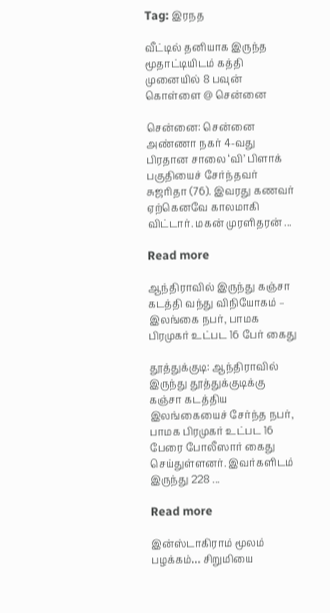Tag: இரநத

வீட்டில் தனியாக இருந்த மூதாட்டியிடம் கத்தி முனையில் 8 பவுன் கொள்ளை @ சென்னை

சென்னை: சென்னை அண்ணா நகர் 4-வது பிரதான சாலை ‘வி’ பிளாக் பகுதியைச் சேர்ந்தவர் சுஜரிதா (76). இவரது கணவர் ஏற்கெனவே காலமாகி விட்டார். மகன் முரளிதரன் ...

Read more

ஆந்திராவில் இருந்து கஞ்சா கடத்தி வந்து விநியோகம் – இலங்கை நபர், பாமக பிரமுகர் உட்பட 16 பேர் கைது

தூத்துக்குடி: ஆந்திராவில் இருந்து தூத்துக்குடிக்கு கஞ்சா கடத்திய இலங்கையைச் சேர்ந்த நபர், பாமக பிரமுகர் உட்பட 16 பேரை போலீஸார் கைது செய்துள்ளனர். இவர்களிடம் இருந்து 228 ...

Read more

இன்ஸ்டாகிராம் மூலம் பழக்கம்… சிறுமியை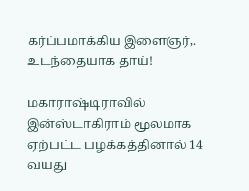கர்ப்பமாக்கிய இளைஞர்,. உடந்தையாக தாய்!

மகாராஷ்டிராவில் இன்ஸ்டாகிராம் மூலமாக ஏற்பட்ட பழக்கத்தினால் 14 வயது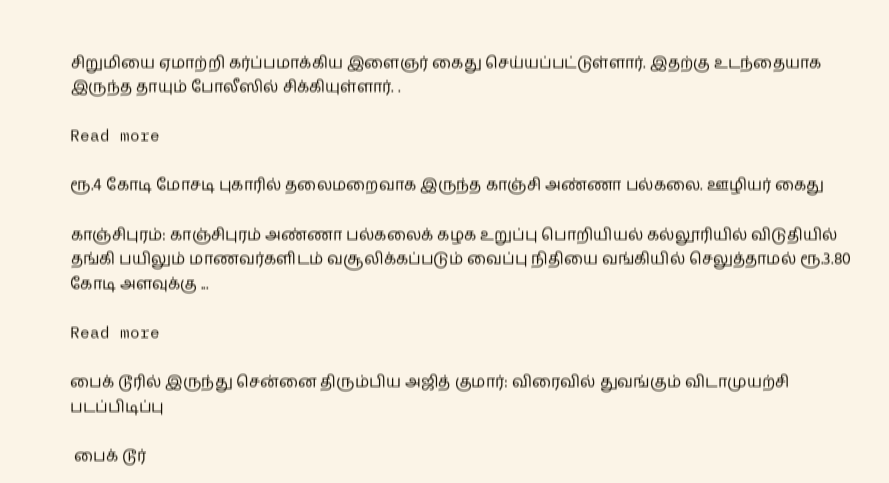சிறுமியை ஏமாற்றி கர்ப்பமாக்கிய இளைஞர் கைது செய்யப்பட்டுள்ளார். இதற்கு உடந்தையாக இருந்த தாயும் போலீஸில் சிக்கியுள்ளார். .

Read more

ரூ.4 கோடி மோசடி புகாரில் தலைமறைவாக இருந்த காஞ்சி அண்ணா பல்கலை. ஊழியர் கைது

காஞ்சிபுரம்: காஞ்சிபுரம் அண்ணா பல்கலைக் கழக உறுப்பு பொறியியல் கல்லூரியில் விடுதியில் தங்கி பயிலும் மாணவர்களிடம் வசூலிக்கப்படும் வைப்பு நிதியை வங்கியில் செலுத்தாமல் ரூ.3.80 கோடி அளவுக்கு ...

Read more

பைக் டூரில் இருந்து சென்னை திரும்பிய அஜித் குமார்: விரைவில் துவங்கும் விடாமுயற்சி படப்பிடிப்பு

 பைக் டூர்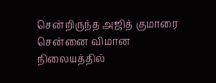சென்றிருந்த அஜித் குமாரை சென்னை விமான நிலையத்தில்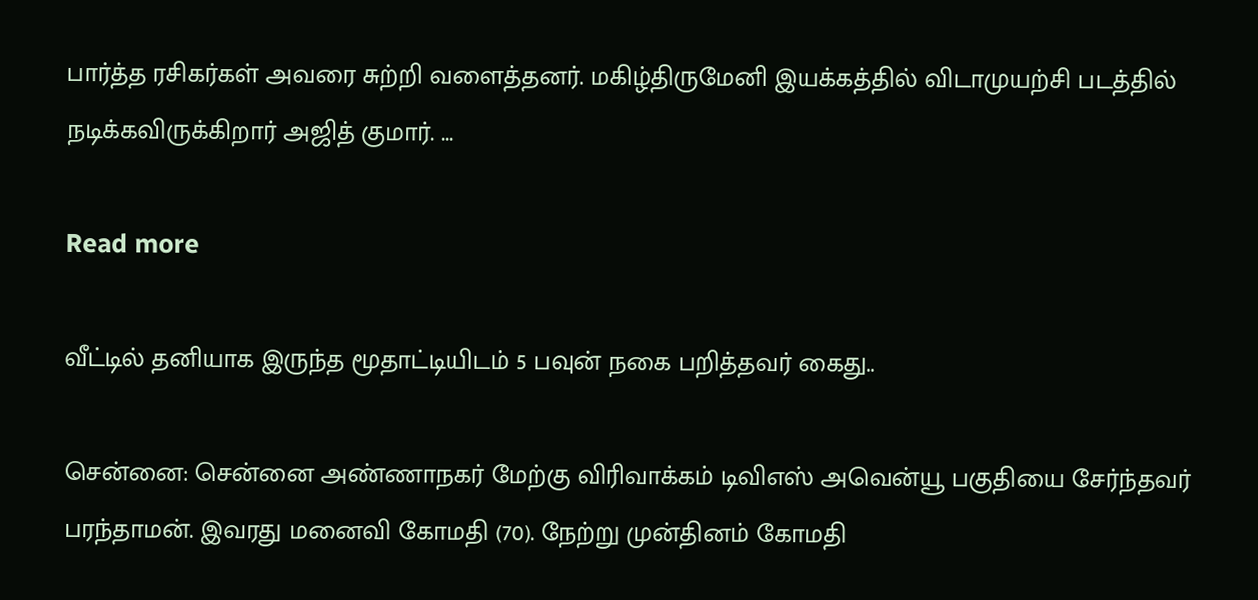பார்த்த ரசிகர்கள் அவரை சுற்றி வளைத்தனர். மகிழ்திருமேனி இயக்கத்தில் விடாமுயற்சி படத்தில் நடிக்கவிருக்கிறார் அஜித் குமார். ...

Read more

வீட்டில் தனியாக இருந்த மூதாட்டியிடம் 5 பவுன் நகை பறித்தவர் கைது..

சென்னை: சென்னை அண்ணாநகர் மேற்கு விரிவாக்கம் டிவிஎஸ் அவென்யூ பகுதியை சேர்ந்தவர் பரந்தாமன். இவரது மனைவி கோமதி (70). நேற்று முன்தினம் கோமதி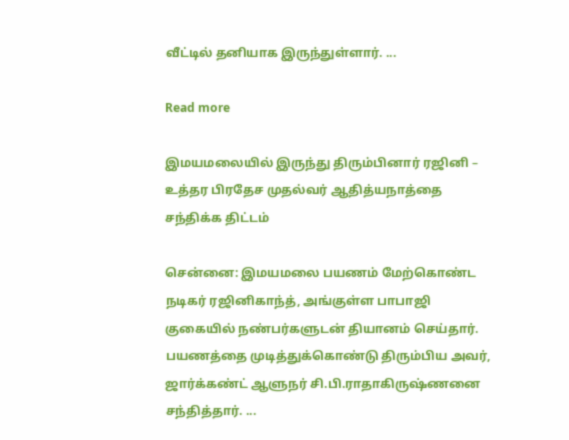வீட்டில் தனியாக இருந்துள்ளார். ...

Read more

இமயமலையில் இருந்து திரும்பினார் ரஜினி – உத்தர பிரதேச முதல்வர் ஆதித்யநாத்தை சந்திக்க திட்டம்

சென்னை: இமயமலை பயணம் மேற்கொண்ட நடிகர் ரஜினிகாந்த், அங்குள்ள பாபாஜி குகையில் நண்பர்களுடன் தியானம் செய்தார். பயணத்தை முடித்துக்கொண்டு திரும்பிய அவர், ஜார்க்கண்ட் ஆளுநர் சி.பி.ராதாகிருஷ்ணனை சந்தித்தார். ...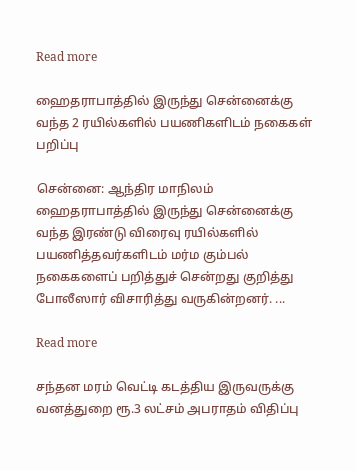Read more

ஹைதராபாத்தில் இருந்து சென்னைக்கு வந்த 2 ரயில்களில் பயணிகளிடம் நகைகள் பறிப்பு

சென்னை: ஆந்திர மாநிலம் ஹைதராபாத்தில் இருந்து சென்னைக்கு வந்த இரண்டு விரைவு ரயில்களில் பயணித்தவர்களிடம் மர்ம கும்பல் நகைகளைப் பறித்துச் சென்றது குறித்து போலீஸார் விசாரித்து வருகின்றனர். ...

Read more

சந்தன மரம் வெட்டி கடத்திய இருவருக்கு வனத்துறை ரூ.3 லட்சம் அபராதம் விதிப்பு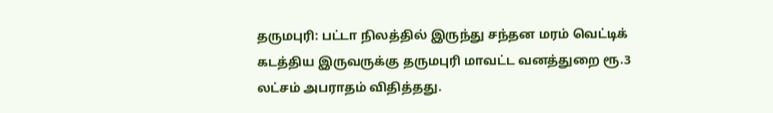தருமபுரி: பட்டா நிலத்தில் இருந்து சந்தன மரம் வெட்டிக் கடத்திய இருவருக்கு தருமபுரி மாவட்ட வனத்துறை ரூ.3 லட்சம் அபராதம் விதித்தது.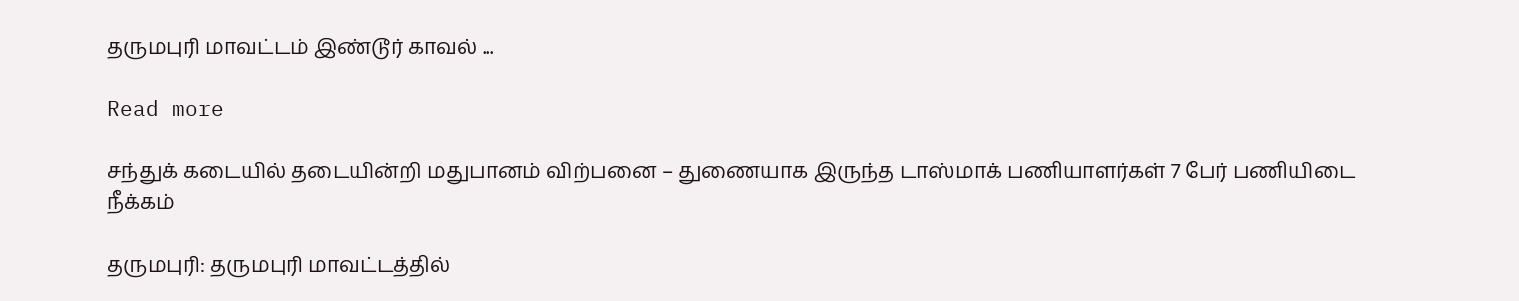தருமபுரி மாவட்டம் இண்டூர் காவல் ...

Read more

சந்துக் கடையில் தடையின்றி மதுபானம் விற்பனை – துணையாக இருந்த டாஸ்மாக் பணியாளர்கள் 7 பேர் பணியிடை நீக்கம்

தருமபுரி: தருமபுரி மாவட்டத்தில்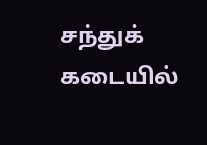சந்துக் கடையில்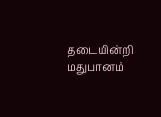தடையின்றி மதுபானம்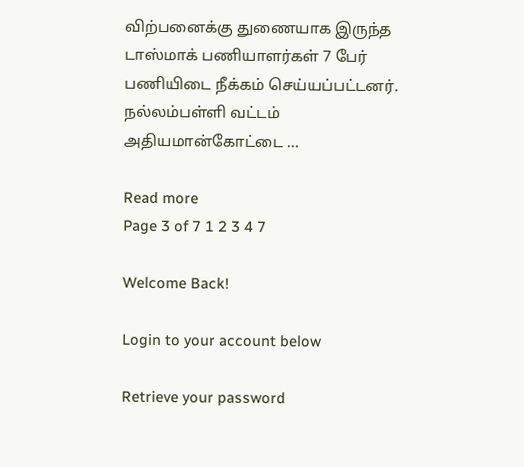விற்பனைக்கு துணையாக இருந்த டாஸ்மாக் பணியாளர்கள் 7 பேர் பணியிடை நீக்கம் செய்யப்பட்டனர். நல்லம்பள்ளி வட்டம் அதியமான்கோட்டை ...

Read more
Page 3 of 7 1 2 3 4 7

Welcome Back!

Login to your account below

Retrieve your password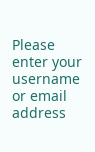Please enter your username or email address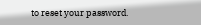to reset your password.